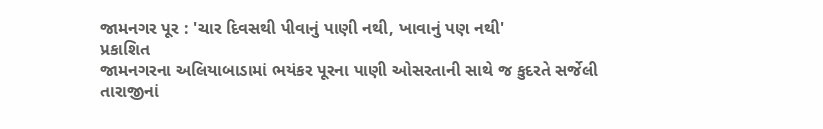જામનગર પૂર : 'ચાર દિવસથી પીવાનું પાણી નથી, ખાવાનું પણ નથી'
પ્રકાશિત
જામનગરના અલિયાબાડામાં ભયંકર પૂરના પાણી ઓસરતાની સાથે જ કુદરતે સર્જેલી તારાજીનાં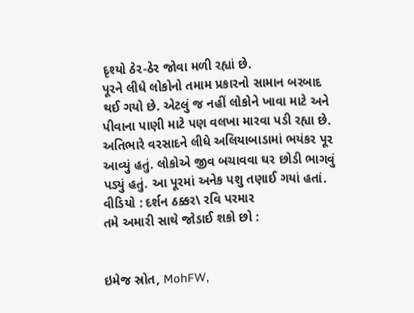દૃશ્યો ઠેર-ઠેર જોવા મળી રહ્યાં છે.
પૂરને લીધે લોકોનો તમામ પ્રકારનો સામાન બરબાદ થઈ ગયો છે. એટલું જ નહીં લોકોને ખાવા માટે અને પીવાના પાણી માટે પણ વલખા મારવા પડી રહ્યા છે.
અતિભારે વરસાદને લીધે અલિયાબાડામાં ભયંકર પૂર આવ્યું હતું. લોકોએ જીવ બચાવવા ઘર છોડી ભાગવું પડ્યું હતું. આ પૂરમાં અનેક પશુ તણાઈ ગયાં હતાં.
વીડિયો : દર્શન ઠક્કર\ રવિ પરમાર
તમે અમારી સાથે જોડાઈ શકો છો :


ઇમેજ સ્રોત, MohFW,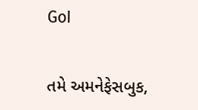GoI


તમે અમનેફેસબુક,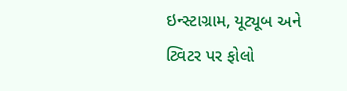ઇન્સ્ટાગ્રામ, યૂટ્યૂબ અને ટ્વિટર પર ફોલો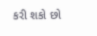કરી શકો છો